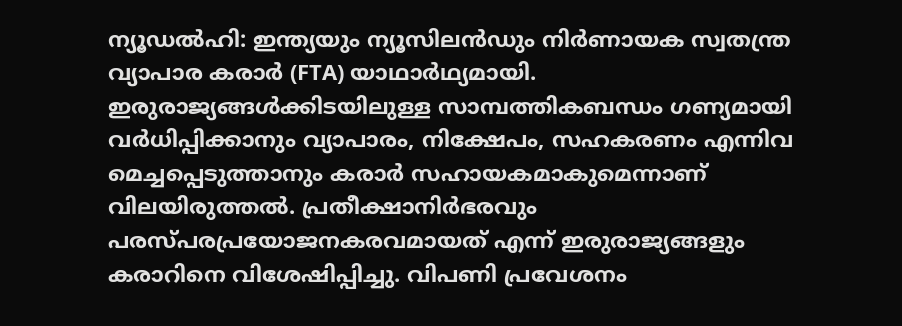ന്യൂഡൽഹി: ഇന്ത്യയും ന്യൂസിലൻഡും നിർണായക സ്വതന്ത്ര വ്യാപാര കരാർ (FTA) യാഥാർഥ്യമായി. ഇരുരാജ്യങ്ങൾക്കിടയിലുള്ള സാമ്പത്തികബന്ധം ഗണ്യമായി വർധിപ്പിക്കാനും വ്യാപാരം, നിക്ഷേപം, സഹകരണം എന്നിവ മെച്ചപ്പെടുത്താനും കരാർ സഹായകമാകുമെന്നാണ് വിലയിരുത്തൽ. പ്രതീക്ഷാനിർഭരവും പരസ്പരപ്രയോജനകരവമായത് എന്ന് ഇരുരാജ്യങ്ങളും കരാറിനെ വിശേഷിപ്പിച്ചു. വിപണി പ്രവേശനം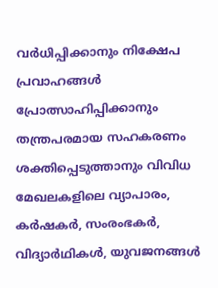വർധിപ്പിക്കാനും നിക്ഷേപ പ്രവാഹങ്ങൾ പ്രോത്സാഹിപ്പിക്കാനും തന്ത്രപരമായ സഹകരണം ശക്തിപ്പെടുത്താനും വിവിധ മേഖലകളിലെ വ്യാപാരം, കർഷകർ, സംരംഭകർ, വിദ്യാർഥികൾ, യുവജനങ്ങൾ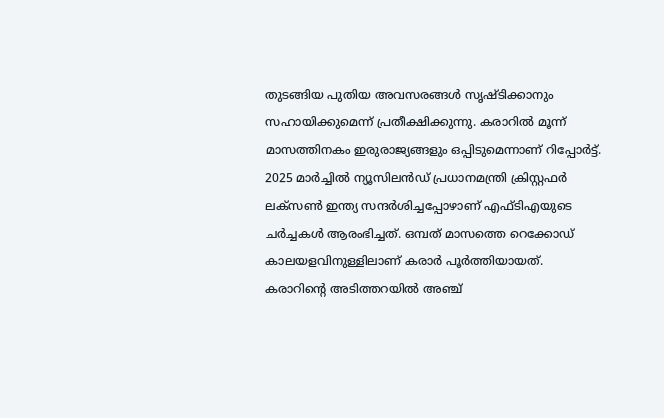തുടങ്ങിയ പുതിയ അവസരങ്ങൾ സൃഷ്ടിക്കാനും സഹായിക്കുമെന്ന് പ്രതീക്ഷിക്കുന്നു. കരാറിൽ മൂന്ന് മാസത്തിനകം ഇരുരാജ്യങ്ങളും ഒപ്പിടുമെന്നാണ് റിപ്പോർട്ട്.
2025 മാർച്ചിൽ ന്യൂസിലൻഡ് പ്രധാനമന്ത്രി ക്രിസ്റ്റഫർ ലക്സൺ ഇന്ത്യ സന്ദർശിച്ചപ്പോഴാണ് എഫ്ടിഎയുടെ ചർച്ചകൾ ആരംഭിച്ചത്. ഒമ്പത് മാസത്തെ റെക്കോഡ് കാലയളവിനുള്ളിലാണ് കരാർ പൂർത്തിയായത്. കരാറിന്റെ അടിത്തറയിൽ അഞ്ച്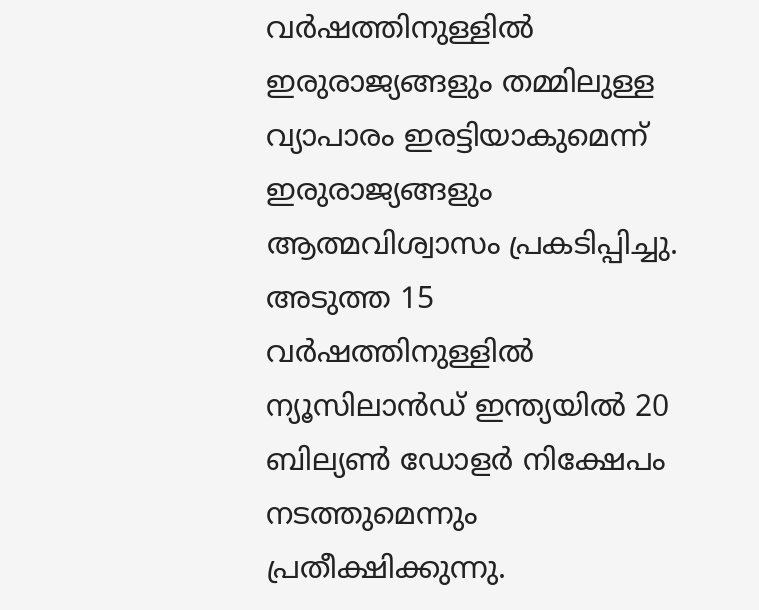വർഷത്തിനുള്ളിൽ ഇരുരാജ്യങ്ങളും തമ്മിലുള്ള വ്യാപാരം ഇരട്ടിയാകുമെന്ന് ഇരുരാജ്യങ്ങളും ആത്മവിശ്വാസം പ്രകടിപ്പിച്ചു. അടുത്ത 15 വർഷത്തിനുള്ളിൽ ന്യൂസിലാൻഡ് ഇന്ത്യയിൽ 20 ബില്യൺ ഡോളർ നിക്ഷേപം നടത്തുമെന്നും പ്രതീക്ഷിക്കുന്നു.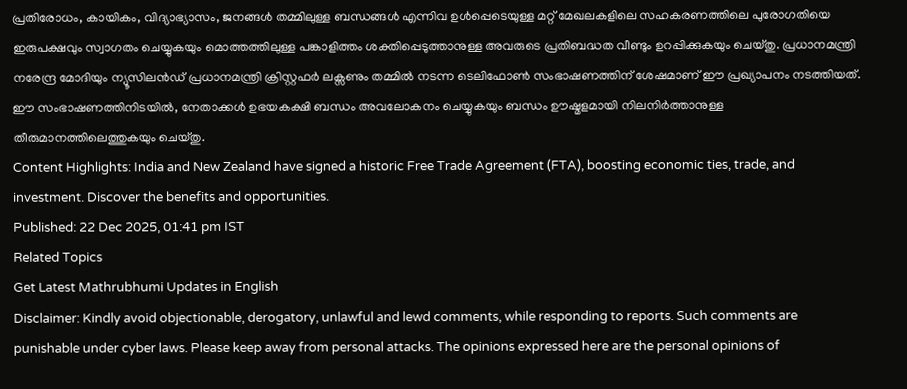പ്രതിരോധം, കായികം, വിദ്യാഭ്യാസം, ജനങ്ങൾ തമ്മിലുള്ള ബന്ധങ്ങൾ എന്നിവ ഉൾപ്പെടെയുള്ള മറ്റ് മേഖലകളിലെ സഹകരണത്തിലെ പുരോഗതിയെ ഇരുപക്ഷവും സ്വാഗതം ചെയ്യുകയും മൊത്തത്തിലുള്ള പങ്കാളിത്തം ശക്തിപ്പെടുത്താനുള്ള അവരുടെ പ്രതിബദ്ധത വീണ്ടും ഉറപ്പിക്കുകയും ചെയ്തു. പ്രധാനമന്ത്രി നരേന്ദ്ര മോദിയും ന്യൂസിലൻഡ് പ്രധാനമന്ത്രി ക്രിസ്റ്റഫർ ലക്സണും തമ്മിൽ നടന്ന ടെലിഫോൺ സംഭാഷണത്തിന് ശേഷമാണ് ഈ പ്രഖ്യാപനം നടത്തിയത്. ഈ സംഭാഷണത്തിനിടയിൽ, നേതാക്കൾ ഉഭയകക്ഷി ബന്ധം അവലോകനം ചെയ്യുകയും ബന്ധം ഊഷ്മളമായി നിലനിർത്താനുള്ള തീരുമാനത്തിലെത്തുകയും ചെയ്തു.
Content Highlights: India and New Zealand have signed a historic Free Trade Agreement (FTA), boosting economic ties, trade, and investment. Discover the benefits and opportunities.
Published: 22 Dec 2025, 01:41 pm IST
Related Topics
Get Latest Mathrubhumi Updates in English
Disclaimer: Kindly avoid objectionable, derogatory, unlawful and lewd comments, while responding to reports. Such comments are punishable under cyber laws. Please keep away from personal attacks. The opinions expressed here are the personal opinions of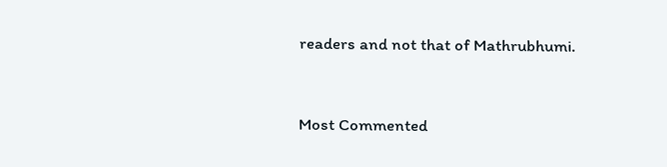readers and not that of Mathrubhumi.


Most Commented